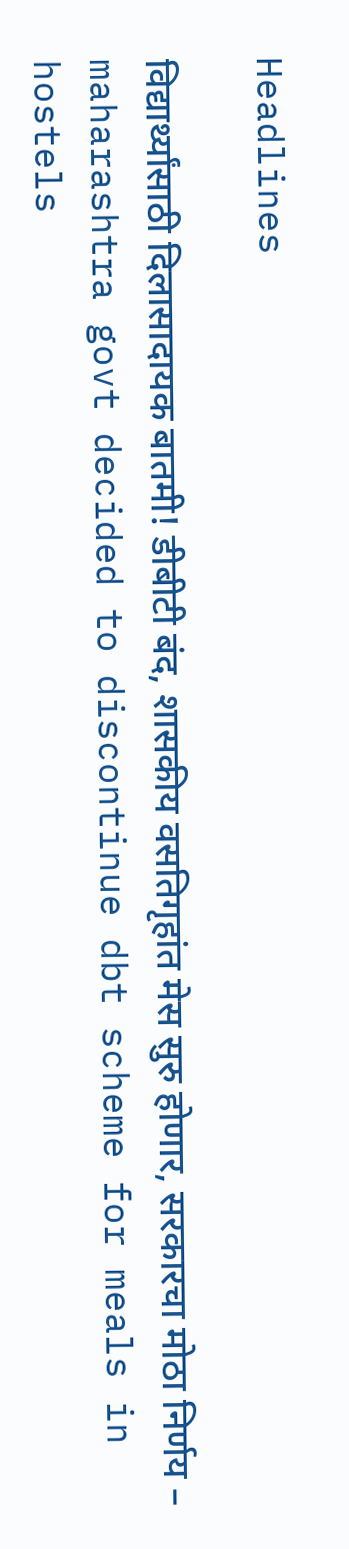Headlines

विद्यार्थ्यांसाठी दिलासादायक बातमी! डीबीटी बंद, शासकीय वसतिगृहांत मेस सुरु होणार, सरकारचा मोठा निर्णय – maharashtra govt decided to discontinue dbt scheme for meals in hostels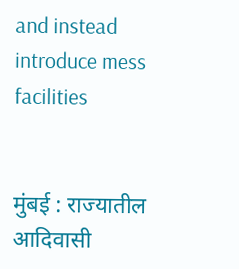and instead introduce mess facilities


मुंबई : राज्यातील आदिवासी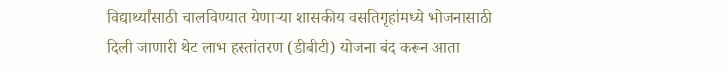विद्यार्थ्यांसाठी चालविण्यात येणाऱ्या शासकीय वसतिगृहांमध्ये भोजनासाठी दिली जाणारी थेट लाभ हस्तांतरण (डीबीटी) योजना बंद करून आता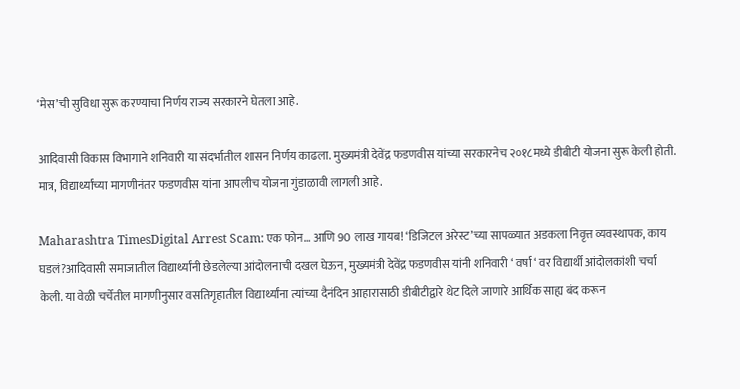‘मेस’ची सुविधा सुरू करण्याचा निर्णय राज्य सरकारने घेतला आहे.

आदिवासी विकास विभागाने शनिवारी या संदर्भातील शासन निर्णय काढला. मुख्यमंत्री देवेंद्र फडणवीस यांच्या सरकारनेच २०१८मध्ये डीबीटी योजना सुरू केली होती. मात्र, विद्यार्थ्यांच्या मागणीनंतर फडणवीस यांना आपलीच योजना गुंडाळावी लागली आहे.

Maharashtra TimesDigital Arrest Scam: एक फोन… आणि 90 लाख गायब! ‘डिजिटल अरेस्ट’च्या सापळ्यात अडकला निवृत्त व्यवस्थापक, काय घडलं?आदिवासी समाजातील विद्यार्थ्यांनी छेडलेल्या आंदोलनाची दखल घेऊन, मुख्यमंत्री देवेंद्र फडणवीस यांनी शनिवारी ‘ वर्षा ‘ वर विद्यार्थी आंदोलकांशी चर्चा केली. या वेळी चर्चेतील मागणीनुसार वसतिगृहातील विद्यार्थ्यांना त्यांच्या दैनंदिन आहारासाठी डीबीटीद्वारे थेट दिले जाणारे आर्थिक साह्य बंद करून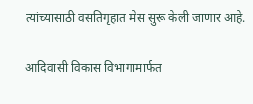त्यांच्यासाठी वसतिगृहात मेस सुरू केली जाणार आहे.

आदिवासी विकास विभागामार्फत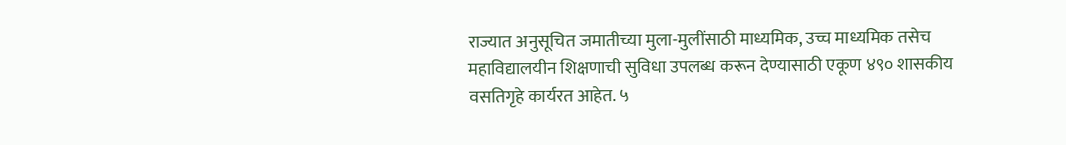राज्यात अनुसूचित जमातीच्या मुला-मुलींसाठी माध्यमिक, उच्च माध्यमिक तसेच महाविद्यालयीन शिक्षणाची सुविधा उपलब्ध करून देण्यासाठी एकूण ४९० शासकीय वसतिगृहे कार्यरत आहेत. ५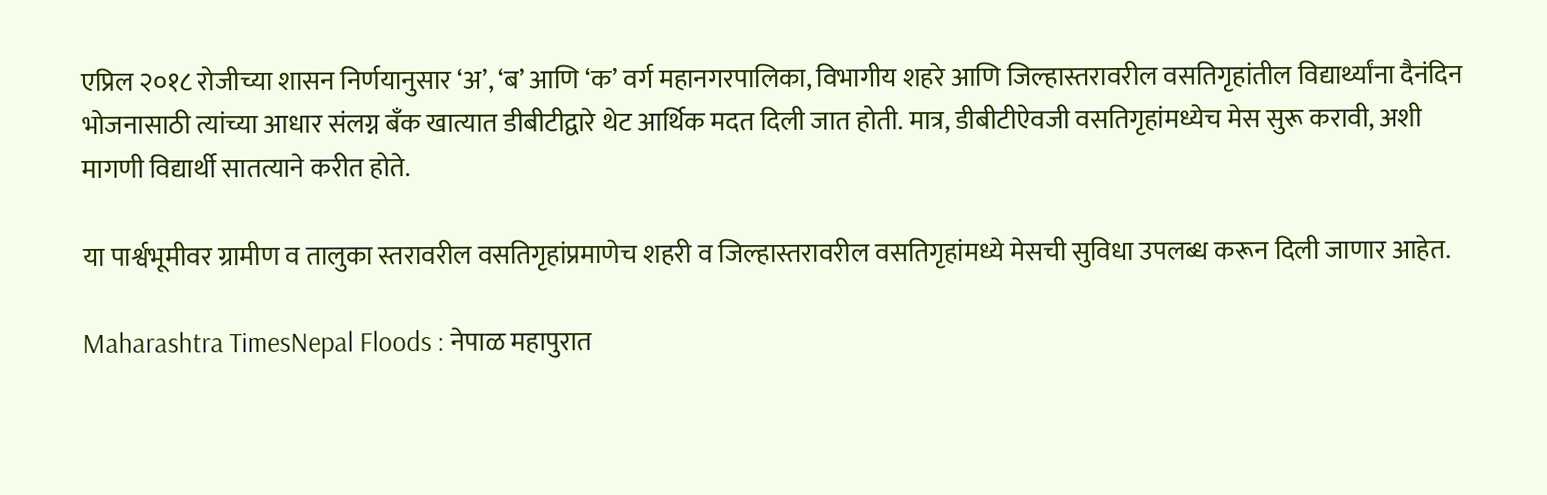एप्रिल २०१८ रोजीच्या शासन निर्णयानुसार ‘अ’, ‘ब’ आणि ‘क’ वर्ग महानगरपालिका, विभागीय शहरे आणि जिल्हास्तरावरील वसतिगृहांतील विद्यार्थ्यांना दैनंदिन भोजनासाठी त्यांच्या आधार संलग्न बँक खात्यात डीबीटीद्वारे थेट आर्थिक मदत दिली जात होती. मात्र, डीबीटीऐवजी वसतिगृहांमध्येच मेस सुरू करावी, अशी मागणी विद्यार्थी सातत्याने करीत होते.

या पार्श्वभूमीवर ग्रामीण व तालुका स्तरावरील वसतिगृहांप्रमाणेच शहरी व जिल्हास्तरावरील वसतिगृहांमध्ये मेसची सुविधा उपलब्ध करून दिली जाणार आहेत.

Maharashtra TimesNepal Floods : नेपाळ महापुरात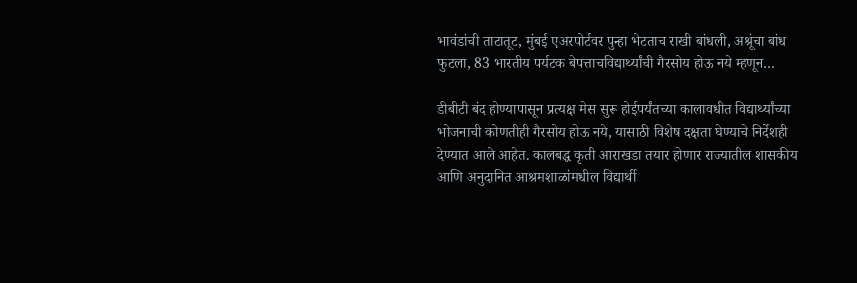भावंडांची ताटातूट, मुंबई एअरपोर्टवर पुन्हा भेटताच राखी बांधली, अश्रूंचा बांध फुटला, 83 भारतीय पर्यटक बेपत्ताचविद्यार्थ्यांची गैरसोय होऊ नये म्हणून…

डीबीटी बंद होण्यापासून प्रत्यक्ष मेस सुरू होईपर्यंतच्या कालावधीत विद्यार्थ्यांच्या भोजनाची कोणतीही गैरसोय होऊ नये, यासाठी विशेष दक्षता घेण्याचे निर्देशही देण्यात आले आहेत. कालबद्ध कृती आराखडा तयार होणार राज्यातील शासकीय आणि अनुदानित आश्रमशाळांमधील विद्यार्थी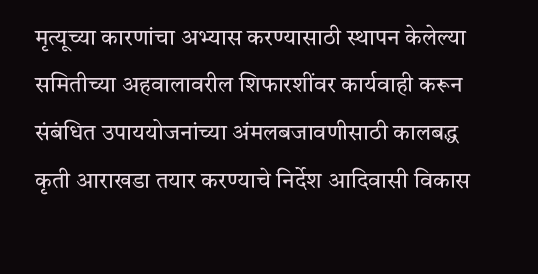मृत्यूच्या कारणांचा अभ्यास करण्यासाठी स्थापन केलेल्या समितीच्या अहवालावरील शिफारशींवर कार्यवाही करून संबंधित उपाययोजनांच्या अंमलबजावणीसाठी कालबद्ध कृती आराखडा तयार करण्याचे निर्देश आदिवासी विकास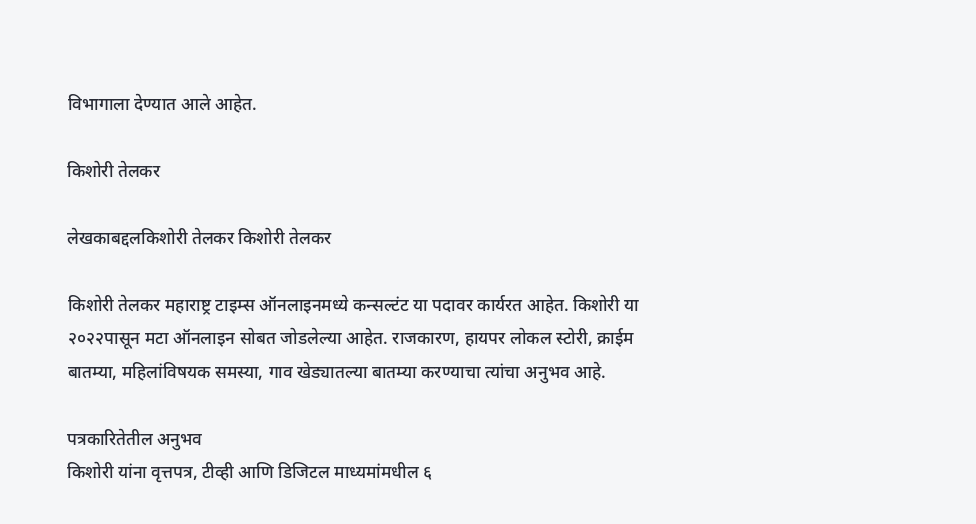विभागाला देण्यात आले आहेत.

किशोरी तेलकर

लेखकाबद्दलकिशोरी तेलकर किशोरी तेलकर

किशोरी तेलकर महाराष्ट्र टाइम्स ऑनलाइनमध्ये कन्सल्टंट या पदावर कार्यरत आहेत. किशोरी या २०२२पासून मटा ऑनलाइन सोबत जोडलेल्या आहेत. राजकारण, हायपर लोकल स्टोरी, क्राईम बातम्या, महिलांविषयक समस्या, गाव खेड्यातल्या बातम्या करण्याचा त्यांचा अनुभव आहे.

पत्रकारितेतील अनुभव
किशोरी यांना वृत्तपत्र, टीव्ही आणि डिजिटल माध्यमांमधील ६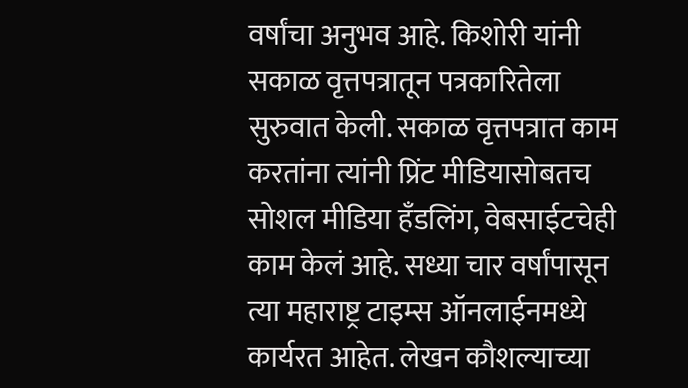वर्षांचा अनुभव आहे. किशोरी यांनी सकाळ वृत्तपत्रातून पत्रकारितेला सुरुवात केली. सकाळ वृत्तपत्रात काम करतांना त्यांनी प्रिंट मीडियासोबतच सोशल मीडिया हॅंडलिंग, वेबसाईटचेही काम केलं आहे. सध्या चार वर्षांपासून त्या महाराष्ट्र टाइम्स ऑनलाईनमध्ये कार्यरत आहेत. लेखन कौशल्याच्या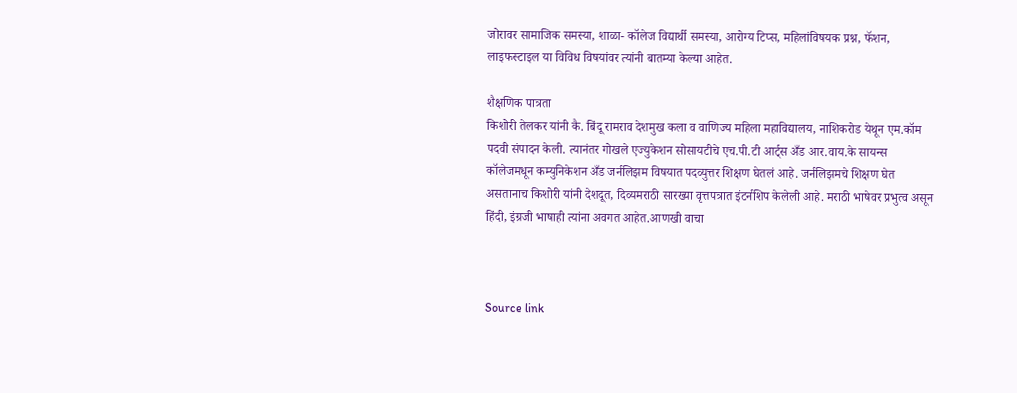जोरावर सामाजिक समस्या, शाळा- कॉलेज विद्यार्थी समस्या, आरोग्य टिप्स, महिलांविषयक प्रश्न, फॅशन, लाइफस्टाइल या विविध विषयांवर त्यांनी बातम्या केल्या आहेत.

शैक्षणिक पात्रता
किशोरी तेलकर यांनी कै. बिंदू रामराव देशमुख कला व वाणिज्य महिला महाविद्यालय, नाशिकरोड येथून एम.कॉम पदवी संपादन केली. त्यानंतर गोखले एज्युकेशन सोसायटीचे एच.पी.टी आर्ट्स अँड आर.वाय.के सायन्स कॉलेजमधून कम्युनिकेशन अँड जर्नलिझम विषयात पदव्युत्तर शिक्षण घेतलं आहे. जर्नलिझमचे शिक्षण घेत असतानाच किशोरी यांनी देशदूत, दिव्यमराठी सारख्या वृत्तपत्रात इंटर्नशिप केलेली आहे. मराठी भाषेवर प्रभुत्व असून हिंदी, इंग्रजी भाषाही त्यांना अवगत आहेत.आणखी वाचा



Source link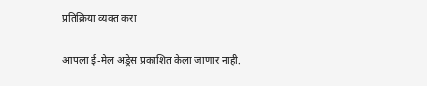प्रतिक्रिया व्यक्त करा

आपला ई-मेल अड्रेस प्रकाशित केला जाणार नाही.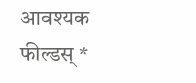आवश्यक फील्डस् *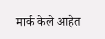मार्क केले आहेत